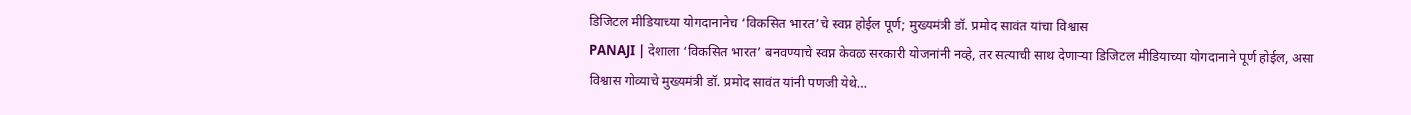डिजिटल मीडियाच्या योगदानानेच ‘विकसित भारत’चे स्वप्न होईल पूर्ण; मुख्यमंत्री डॉ. प्रमोद सावंत यांचा विश्वास
PANAJI | देशाला ‘विकसित भारत’ बनवण्याचे स्वप्न केवळ सरकारी योजनांनी नव्हे, तर सत्याची साथ देणाऱ्या डिजिटल मीडियाच्या योगदानाने पूर्ण होईल, असा विश्वास गोव्याचे मुख्यमंत्री डॉ. प्रमोद सावंत यांनी पणजी येथे…